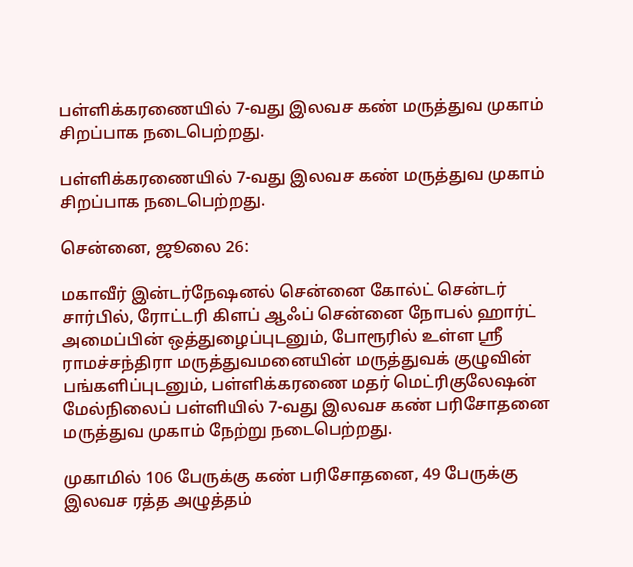பள்ளிக்கரணையில் 7-வது இலவச கண் மருத்துவ முகாம் சிறப்பாக நடைபெற்றது.

பள்ளிக்கரணையில் 7-வது இலவச கண் மருத்துவ முகாம் சிறப்பாக நடைபெற்றது.

சென்னை, ஜூலை 26:

மகாவீர் இன்டர்நேஷனல் சென்னை கோல்ட் சென்டர் சார்பில், ரோட்டரி கிளப் ஆஃப் சென்னை நோபல் ஹார்ட் அமைப்பின் ஒத்துழைப்புடனும், போரூரில் உள்ள ஸ்ரீ ராமச்சந்திரா மருத்துவமனையின் மருத்துவக் குழுவின் பங்களிப்புடனும், பள்ளிக்கரணை மதர் மெட்ரிகுலேஷன் மேல்நிலைப் பள்ளியில் 7-வது இலவச கண் பரிசோதனை மருத்துவ முகாம் நேற்று நடைபெற்றது.

முகாமில் 106 பேருக்கு கண் பரிசோதனை, 49 பேருக்கு இலவச ரத்த அழுத்தம்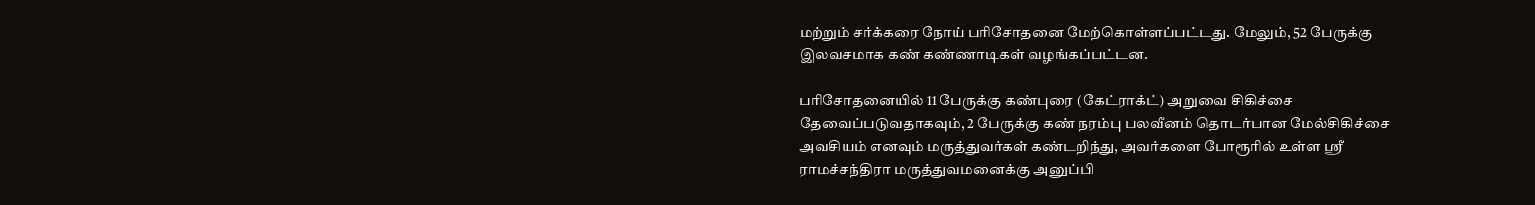மற்றும் சர்க்கரை நோய் பரிசோதனை மேற்கொள்ளப்பட்டது. மேலும், 52 பேருக்கு இலவசமாக கண் கண்ணாடிகள் வழங்கப்பட்டன.

பரிசோதனையில் 11 பேருக்கு கண்புரை (கேட்ராக்ட்) அறுவை சிகிச்சை தேவைப்படுவதாகவும், 2 பேருக்கு கண் நரம்பு பலவீனம் தொடர்பான மேல்சிகிச்சை அவசியம் எனவும் மருத்துவர்கள் கண்டறிந்து, அவர்களை போரூரில் உள்ள ஸ்ரீ ராமச்சந்திரா மருத்துவமனைக்கு அனுப்பி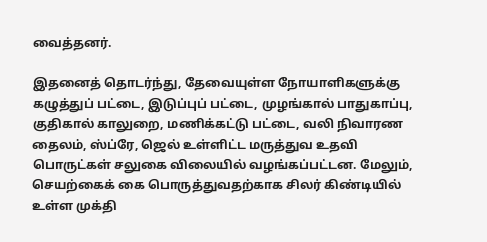வைத்தனர்.

இதனைத் தொடர்ந்து, தேவையுள்ள நோயாளிகளுக்கு கழுத்துப் பட்டை, இடுப்புப் பட்டை, முழங்கால் பாதுகாப்பு, குதிகால் காலுறை, மணிக்கட்டு பட்டை, வலி நிவாரண தைலம், ஸ்ப்ரே, ஜெல் உள்ளிட்ட மருத்துவ உதவி பொருட்கள் சலுகை விலையில் வழங்கப்பட்டன. மேலும், செயற்கைக் கை பொருத்துவதற்காக சிலர் கிண்டியில் உள்ள முக்தி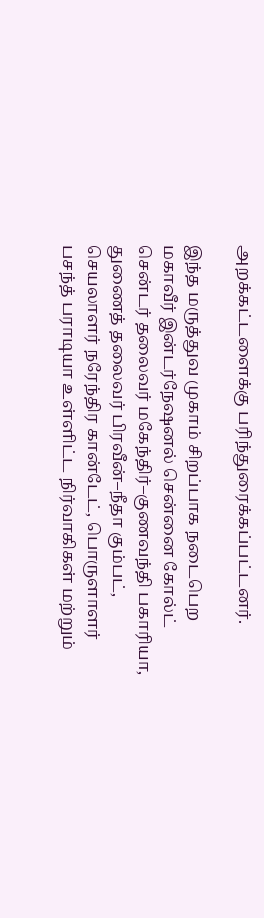அறக்கட்டளைக்கு பரிந்துரைக்கப்பட்டனர்.

இந்த மருத்துவ முகாம் சிறப்பாக நடைபெற மகாவீர் இன்டர்நேஷனல் சென்னை கோல்ட் சென்டர் தலைவர் மகேந்திர்–குணவந்தி பகாரியா, துணைத் தலைவர் பிரவீன்–நீதா கும்பட், செயலாளர் நரேந்திர கான்டேட், பொருளாளர் பசந்த் பராடியா உள்ளிட்ட நிர்வாகிகள் மற்றும்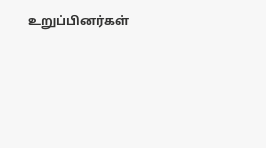உறுப்பினர்கள்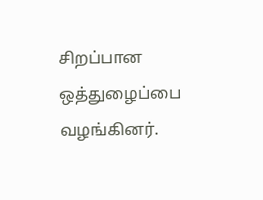சிறப்பான ஒத்துழைப்பை வழங்கினர்.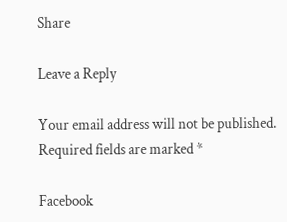Share

Leave a Reply

Your email address will not be published. Required fields are marked *

Facebook